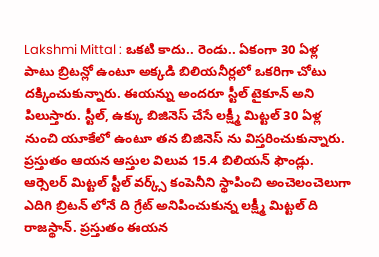Lakshmi Mittal : ఒకటి కాదు.. రెండు.. ఏకంగా 30 ఏళ్ల పాటు బ్రిటన్లో ఉంటూ అక్కడి బిలియనీర్లలో ఒకరిగా చోటు దక్కించుకున్నారు. ఈయన్ను అందరూ స్టీల్ టైకూన్ అని పిలుస్తారు. స్టీల్, ఉక్కు బిజినెస్ చేసే లక్ష్మీ మిట్టల్ 30 ఏళ్ల నుంచి యూకేలో ఉంటూ తన బిజినెస్ ను విస్తరించుకున్నారు. ప్రస్తుతం ఆయన ఆస్తుల విలువ 15.4 బిలియన్ ఫౌండ్లు.
ఆర్సెలర్ మిట్టల్ స్టీల్ వర్క్స్ కంపెనీని స్థాపించి అంచెలంచెలుగా ఎదిగి బ్రిటన్ లోనే ది గ్రేట్ అనిపించుకున్న లక్ష్మీ మిట్టల్ ది రాజస్థాన్. ప్రస్తుతం ఈయన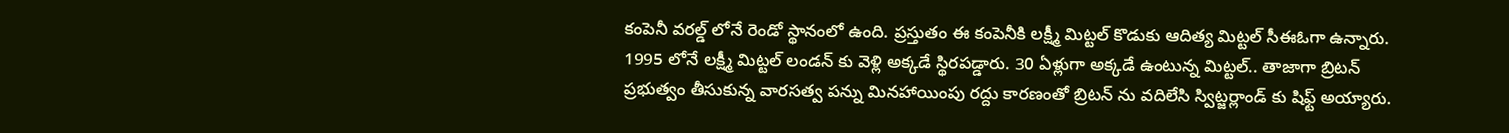కంపెనీ వరల్డ్ లోనే రెండో స్థానంలో ఉంది. ప్రస్తుతం ఈ కంపెనీకి లక్ష్మీ మిట్టల్ కొడుకు ఆదిత్య మిట్టల్ సీఈఓగా ఉన్నారు.
1995 లోనే లక్ష్మీ మిట్టల్ లండన్ కు వెళ్లి అక్కడే స్థిరపడ్డారు. 30 ఏళ్లుగా అక్కడే ఉంటున్న మిట్టల్.. తాజాగా బ్రిటన్ ప్రభుత్వం తీసుకున్న వారసత్వ పన్ను మినహాయింపు రద్దు కారణంతో బ్రిటన్ ను వదిలేసి స్విట్జర్లాండ్ కు షిఫ్ట్ అయ్యారు.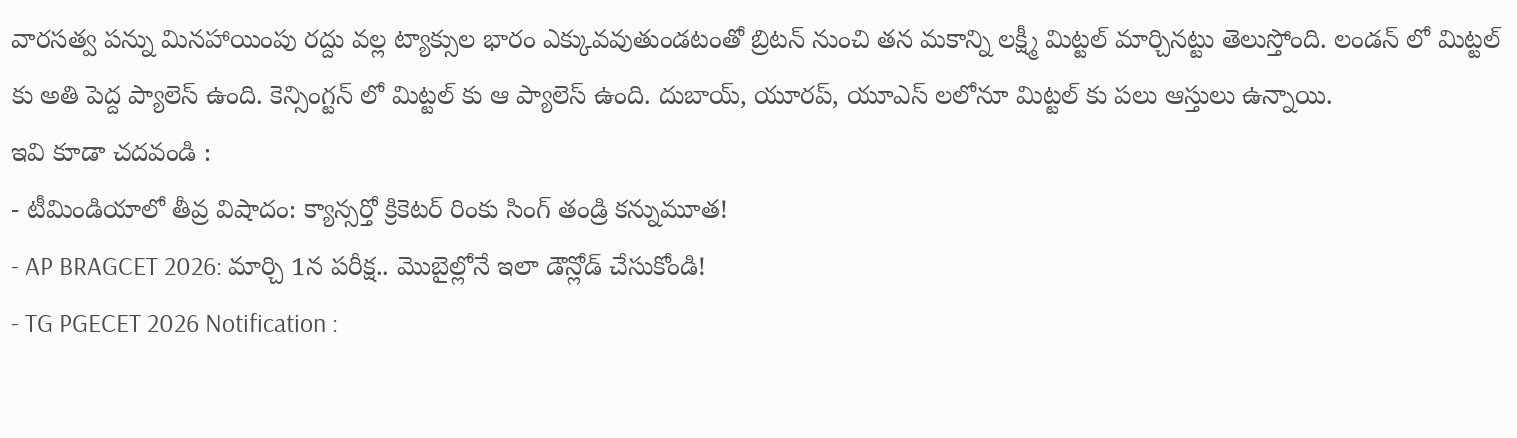వారసత్వ పన్ను మినహాయింపు రద్దు వల్ల ట్యాక్సుల భారం ఎక్కువవుతుండటంతో బ్రిటన్ నుంచి తన మకాన్ని లక్ష్మీ మిట్టల్ మార్చినట్టు తెలుస్తోంది. లండన్ లో మిట్టల్ కు అతి పెద్ద ప్యాలెస్ ఉంది. కెన్సింగ్టన్ లో మిట్టల్ కు ఆ ప్యాలెస్ ఉంది. దుబాయ్, యూరప్, యూఎస్ లలోనూ మిట్టల్ కు పలు ఆస్తులు ఉన్నాయి.
ఇవి కూడా చదవండి :
- టీమిండియాలో తీవ్ర విషాదం: క్యాన్సర్తో క్రికెటర్ రింకు సింగ్ తండ్రి కన్నుమూత!
- AP BRAGCET 2026: మార్చి 1న పరీక్ష.. మొబైల్లోనే ఇలా డౌన్లోడ్ చేసుకోండి!
- TG PGECET 2026 Notification :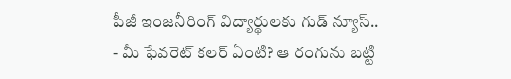పీజీ ఇంజనీరింగ్ విద్యార్థులకు గుడ్ న్యూస్..
- మీ ఫేవరెట్ కలర్ ఏంటి? ఆ రంగును బట్టి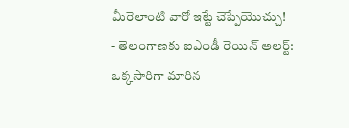మీరెలాంటి వారో ఇట్టే చెప్పేయొచ్చు!
- తెలంగాణకు ఐఎండీ రెయిన్ అలర్ట్: ఒక్కసారిగా మారిన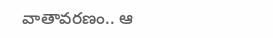వాతావరణం.. ఆ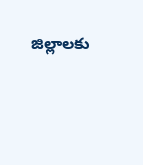జిల్లాలకు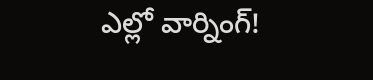ఎల్లో వార్నింగ్!